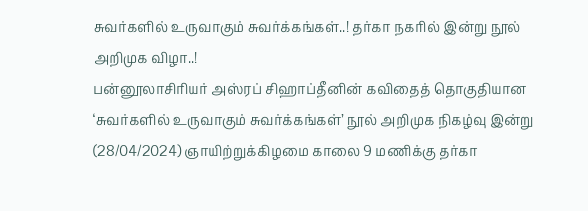சுவர்களில் உருவாகும் சுவர்க்கங்கள்..! தர்கா நகரில் இன்று நூல் அறிமுக விழா..!
பன்னூலாசிரியர் அஸ்ரப் சிஹாப்தீனின் கவிதைத் தொகுதியான ‘சுவர்களில் உருவாகும் சுவர்க்கங்கள்’ நூல் அறிமுக நிகழ்வு இன்று (28/04/2024) ஞாயிற்றுக்கிழமை காலை 9 மணிக்கு தர்கா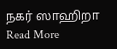நகர் ஸாஹிறா
Read More